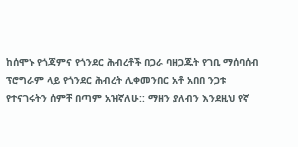ከሰሞኑ የጎጃምና የጎንደር ሕብረቶች በጋራ ባዘጋጁት የገቢ ማሰባሰብ ፕሮግራም ላይ የጎንደር ሕብረት ሊቀመንበር አቶ አበበ ንጋቱ የተናገሩትን ሰምቸ በጣም አዝኛለሁ:: ማዘን ያለብን እንደዚህ የኛ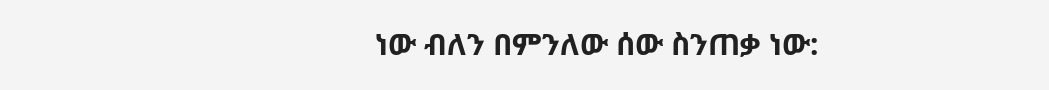ነው ብለን በምንለው ሰው ስንጠቃ ነው: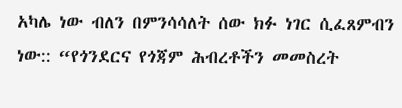አካሌ ነው ብለን በምንሳሳለት ሰው ክፉ ነገር ሲፈጸምብን ነው:: “የጎንደርና የጎጃም ሕብረቶችን መመስረት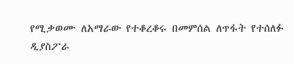የሚቃወሙ ለአማራው የተቆረቆሩ በመምሰል ለጥፋት የተሰለፉ ዲያስፖራ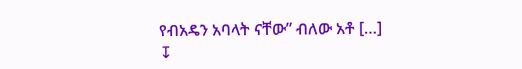የብአዴን አባላት ናቸው” ብለው አቶ […]
↧